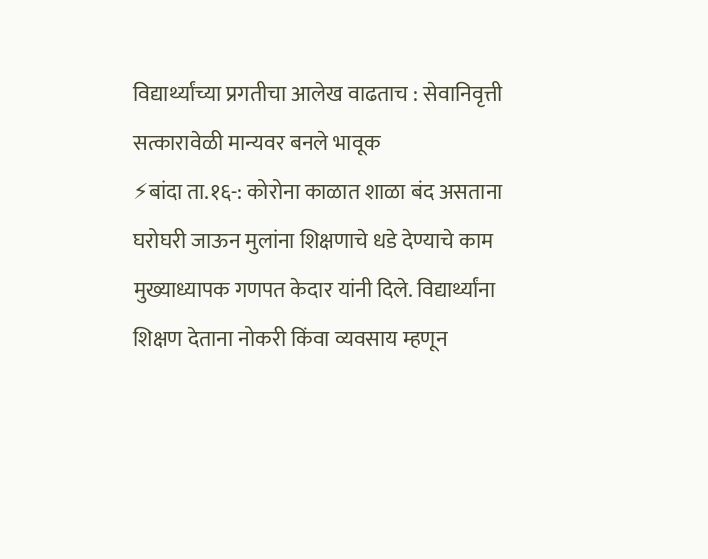विद्यार्थ्यांच्या प्रगतीचा आलेख वाढताच : सेवानिवृत्ती सत्कारावेळी मान्यवर बनले भावूक
⚡बांदा ता.१६-: कोरोना काळात शाळा बंद असताना घरोघरी जाऊन मुलांना शिक्षणाचे धडे देण्याचे काम मुख्याध्यापक गणपत केदार यांनी दिले. विद्यार्थ्यांना शिक्षण देताना नोकरी किंवा व्यवसाय म्हणून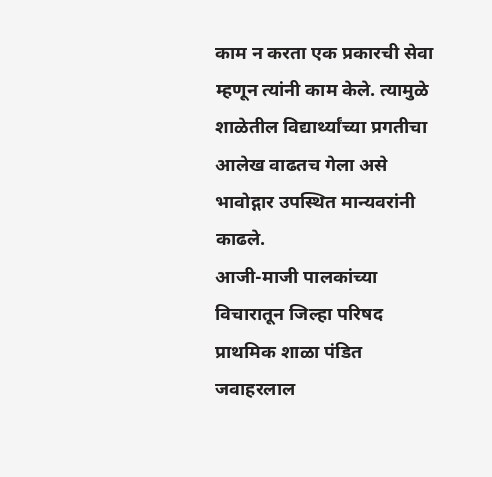काम न करता एक प्रकारची सेवा म्हणून त्यांनी काम केले. त्यामुळे शाळेतील विद्यार्थ्यांच्या प्रगतीचा आलेख वाढतच गेला असे भावोद्गार उपस्थित मान्यवरांनी काढले.
आजी-माजी पालकांच्या विचारातून जिल्हा परिषद प्राथमिक शाळा पंडित जवाहरलाल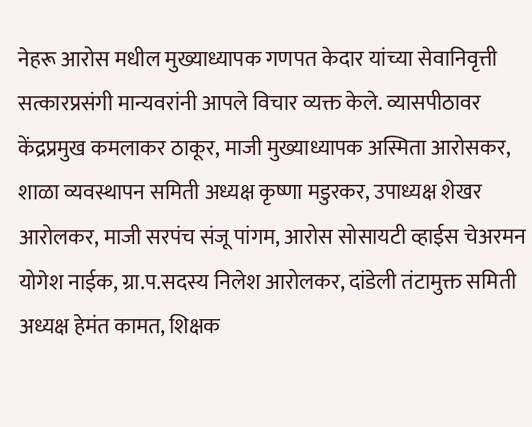नेहरू आरोस मधील मुख्याध्यापक गणपत केदार यांच्या सेवानिवृत्ती सत्कारप्रसंगी मान्यवरांनी आपले विचार व्यक्त केले. व्यासपीठावर केंद्रप्रमुख कमलाकर ठाकूर, माजी मुख्याध्यापक अस्मिता आरोसकर, शाळा व्यवस्थापन समिती अध्यक्ष कृष्णा मडुरकर, उपाध्यक्ष शेखर आरोलकर, माजी सरपंच संजू पांगम, आरोस सोसायटी व्हाईस चेअरमन योगेश नाईक, ग्रा.प.सदस्य निलेश आरोलकर, दांडेली तंटामुक्त समिती अध्यक्ष हेमंत कामत, शिक्षक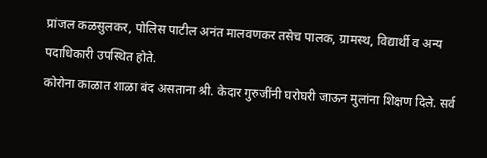प्रांजल कळसुलकर, पोलिस पाटील अनंत मालवणकर तसेच पालक, ग्रामस्थ, विद्यार्थी व अन्य पदाधिकारी उपस्थित होते.
कोरोना काळात शाळा बंद असताना श्री. केदार गुरुजींनी घरोघरी जाऊन मुलांना शिक्षण दिले. सर्व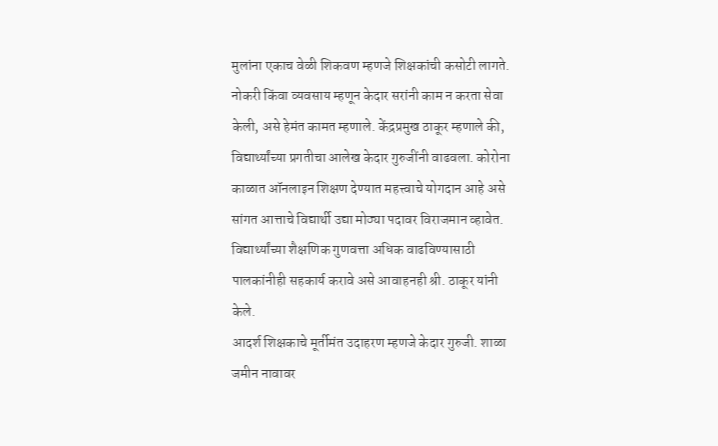मुलांना एकाच वेळी शिकवण म्हणजे शिक्षकांची कसोटी लागते. नोकरी किंवा व्यवसाय म्हणून केदार सरांनी काम न करता सेवा केली, असे हेमंत कामत म्हणाले. केंद्रप्रमुख ठाकूर म्हणाले की, विद्यार्थ्यांच्या प्रगतीचा आलेख केदार गुरुजींनी वाढवला. कोरोना काळात ऑनलाइन शिक्षण देण्यात महत्त्वाचे योगदान आहे असे सांगत आत्ताचे विद्यार्थी उद्या मोठ्या पदावर विराजमान व्हावेत. विद्यार्थ्यांच्या शैक्षणिक गुणवत्ता अधिक वाढविण्यासाठी पालकांनीही सहकार्य करावे असे आवाहनही श्री. ठाकूर यांनी केले.
आदर्श शिक्षकाचे मूर्तीमंत उदाहरण म्हणजे केदार गुरुजी. शाळा जमीन नावावर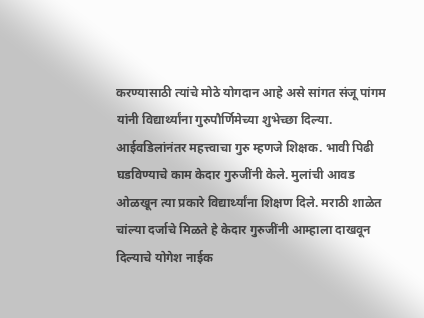करण्यासाठी त्यांचे मोठे योगदान आहे असे सांगत संजू पांगम यांनी विद्यार्थ्यांना गुरुपौर्णिमेच्या शुभेच्छा दिल्या. आईवडिलांनंतर महत्त्वाचा गुरु म्हणजे शिक्षक. भावी पिढी घडविण्याचे काम केदार गुरुजींनी केले. मुलांची आवड ओळखून त्या प्रकारे विद्यार्थ्यांना शिक्षण दिले. मराठी शाळेत चांल्या दर्जाचे मिळते हे केदार गुरुजींनी आम्हाला दाखवून दिल्याचे योगेश नाईक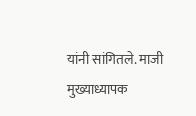यांनी सांगितले. माजी मुख्याध्यापक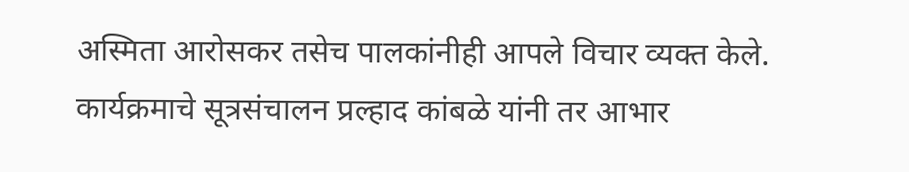अस्मिता आरोसकर तसेच पालकांनीही आपले विचार व्यक्त केले. कार्यक्रमाचे सूत्रसंचालन प्रल्हाद कांबळे यांनी तर आभार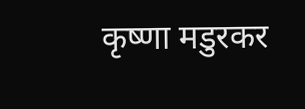कृष्णा मडुरकर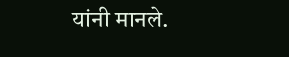यांनी मानले.